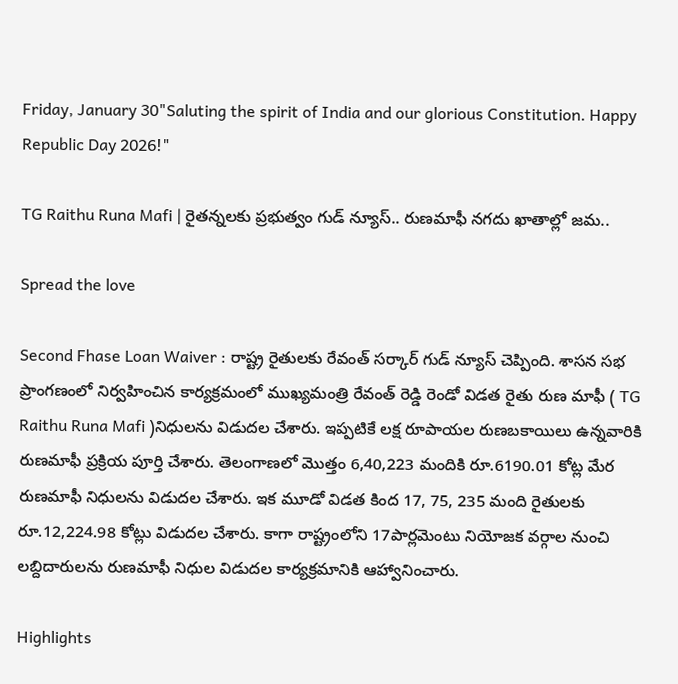Friday, January 30"Saluting the spirit of India and our glorious Constitution. Happy Republic Day 2026!"

TG Raithu Runa Mafi | రైతన్నలకు ప్రభుత్వం గుడ్ న్యూస్.. రుణమాఫీ నగదు ఖాతాల్లో జమ..

Spread the love

Second Fhase Loan Waiver : రాష్ట్ర‌ రైతులకు రేవంత్ సర్కార్ గుడ్ న్యూస్ చెప్పింది. శాస‌న స‌భ ప్రాంగణంలో నిర్వహించిన కార్యక్రమంలో ముఖ్య‌మంత్రి రేవంత్ రెడ్డి రెండో విడత రైతు రుణ మాఫీ ( TG Raithu Runa Mafi )నిధులను విడుదల చేశారు. ఇప్పటికే లక్ష రూపాయ‌ల రుణ‌బ‌కాయిలు ఉన్నవారికి రుణమాఫీ ప్ర‌క్రియ‌ పూర్తి చేశారు. తెలంగాణ‌లో మొత్తం 6,40,223 మందికి రూ.6190.01 కోట్ల మేర రుణ‌మాఫీ నిధులను విడుదల చేశారు. ఇక మూడో విడత కింద 17, 75, 235 మంది రైతులకు రూ.12,224.98 కోట్లు విడుదల చేశారు. కాగా రాష్ట్రంలోని 17పార్లమెంటు నియోజక వర్గాల నుంచి లబ్దిదారులను రుణమాఫీ నిధుల విడుదల కార్యక్రమానికి ఆహ్వానించారు.

Highlights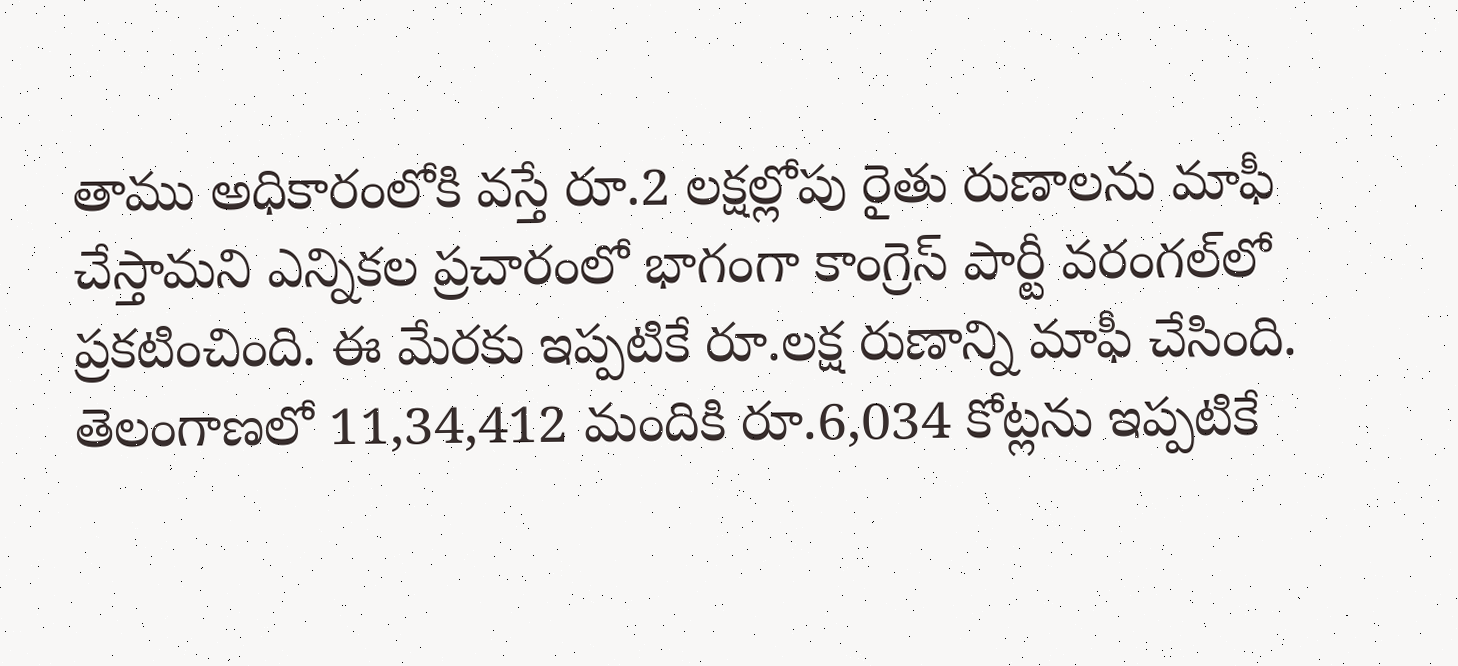తాము అధికారంలోకి వస్తే రూ.2 లక్షల్లోపు రైతు రుణాలను మాఫీ చేస్తామని ఎన్నిక‌ల ప్ర‌చారంలో భాగంగా కాంగ్రెస్ పార్టీ వరంగల్‌లో ప్రకటించింది. ఈ మేరకు ఇప్పటికే రూ.లక్ష రుణాన్ని మాఫీ చేసింది. తెలంగాణలో 11,34,412 మందికి రూ.6,034 కోట్లను ఇప్పటికే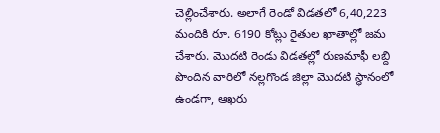చెల్లించేశారు. అలాగే రెండో విడతలో 6,40,223 మందికి రూ. 6190 కోట్లు రైతుల ఖాతాల్లో జ‌మ‌ చేశారు. మొదటి రెండు విడతల్లో రుణమాఫీ లబ్ది పొందిన వారిలో నల్ల‌గొండ జిల్లా మొదటి స్థానంలో ఉండ‌గా, ఆఖ‌రు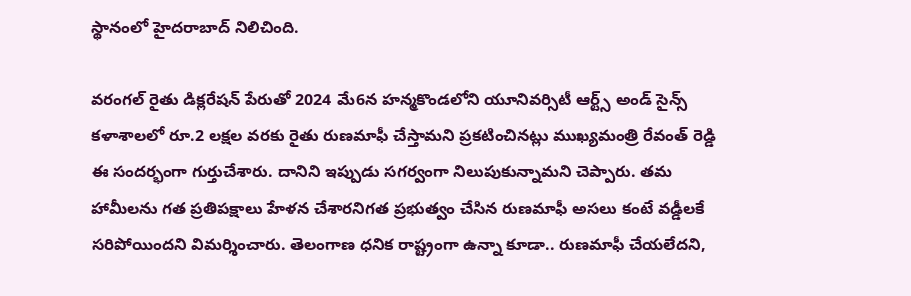స్థానంలో హైదరాబాద్ నిలిచింది.

వరంగల్ రైతు డిక్లరేషన్ పేరుతో 2024 మే6న హ‌న్మ‌కొండ‌లోని యూనివ‌ర్సిటీ ఆర్ట్స్ అండ్ సైన్స్ క‌ళాశాల‌లో రూ.2 లక్షల వర‌కు రైతు రుణమాఫీ చేస్తామని ప్రకటించిన‌ట్లు ముఖ్య‌మంత్రి రేవంత్ రెడ్డి ఈ సంద‌ర్భంగా గుర్తుచేశారు. దానిని ఇప్పుడు స‌గ‌ర్వంగా నిలుపుకున్నామ‌ని చెప్పారు. త‌మ హామీల‌ను గత ప్ర‌తిప‌క్షాలు హేళన చేశారనిగత ప్రభుత్వం చేసిన రుణమాఫీ అసలు కంటే వడ్డీలకే సరిపోయిందని విమ‌ర్శించారు. తెలంగాణ ధనిక రాష్ట్రంగా ఉన్నా కూడా.. రుణమాఫీ చేయలేదని,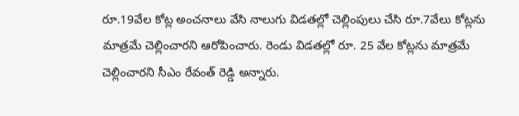రూ.19వేల కోట్ల అంచనాలు వేసి నాలుగు విడతల్లో చెల్లింపులు చేసి రూ.7వేలు కోట్లను మాత్రమే చెల్లించారని ఆరోపించారు. రెండు విడతల్లో రూ. 25 వేల కోట్లను మాత్రమే చెల్లించారని సీఎం రేవంత్ రెడ్డి అన్నారు.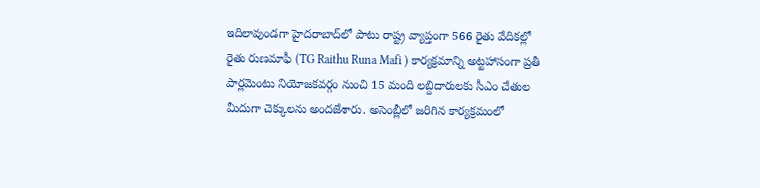ఇదిలావుండ‌గా హైదరాబాద్‌లో పాటు రాష్ట్ర వ్యాప్తంగా 566 రైతు వేదికల్లో రైతు రుణమాఫీ (TG Raithu Runa Mafi ) కార్యక్రమాన్ని అట్ట‌హాసంగా ప్రతీ పార్లమెంటు నియోజకవర్గం నుంచి 15 మంది లబ్దిదారులకు సీఎం చేతుల మీదుగా చెక్కులను అంద‌జేశారు. అసెంబ్లీలో జరిగిన కార్యక్రమంలో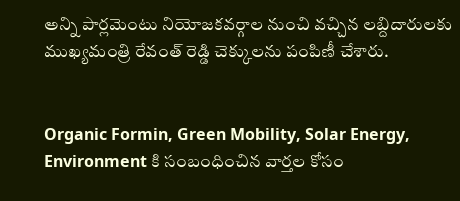అన్ని పార్లమెంటు నియోజ‌క‌వ‌ర్గాల నుంచి వచ్చిన లబ్దిదారులకు ముఖ్య‌మంత్రి రేవంత్ రెడ్డి చెక్కులను పంపిణీ చేశారు.


Organic Formin, Green Mobility, Solar Energy, Environment కి సంబంధించిన వార్తల కోసం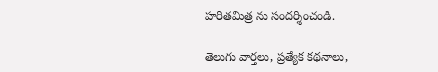హరితమిత్ర ను సందర్శించండి.

తెలుగు వార్తలు, ప్రత్యేక కథనాలు,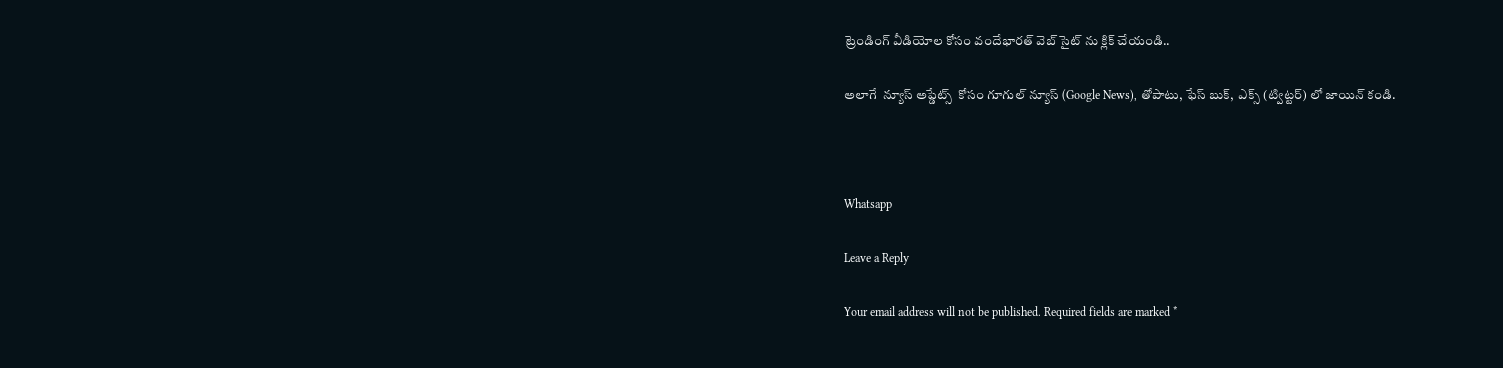ట్రెండింగ్ వీడియోల కోసం వందేభారత్ వెబ్ సైట్ ను క్లిక్ చేయండి..

అలాగే  న్యూస్ అప్డేట్స్  కోసం గూగుల్ న్యూస్ (Google News), తోపాటు, ఫేస్ బుక్,  ఎక్స్ (ట్విట్టర్) లో జాయిన్ కండి.



Whatsapp

Leave a Reply

Your email address will not be published. Required fields are marked *